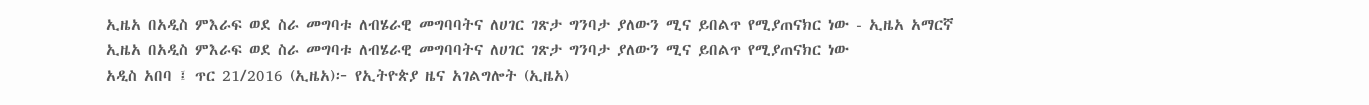ኢዜአ በአዲስ ምእራፍ ወደ ስራ መግባቱ ለብሄራዊ መግባባትና ለሀገር ገጽታ ግንባታ ያለውን ሚና ይበልጥ የሚያጠናክር ነው - ኢዜአ አማርኛ
ኢዜአ በአዲስ ምእራፍ ወደ ስራ መግባቱ ለብሄራዊ መግባባትና ለሀገር ገጽታ ግንባታ ያለውን ሚና ይበልጥ የሚያጠናክር ነው
አዲስ አበባ ፤ ጥር 21/2016 (ኢዜአ)፦ የኢትዮጵያ ዜና አገልግሎት (ኢዜአ)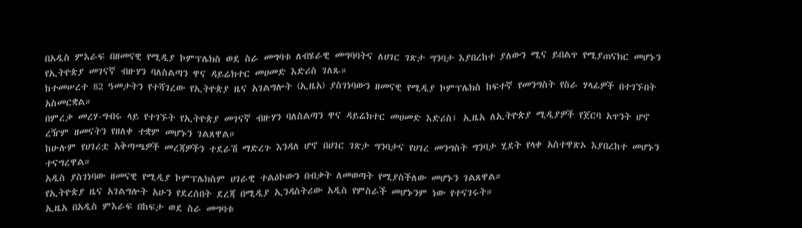በአዲስ ምእራፍ በዘመናዊ የሚዲያ ኮምፕሌክስ ወደ ስራ መግባቱ ለብሄራዊ መግባባትና ለሀገር ገጽታ ግንባታ እያበረከተ ያለውን ሚና ይበልጥ የሚያጠናክር መሆኑን የኢትዮጵያ መገናኛ ብዙሃን ባለስልጣን ዋና ዳይሬክተር መሀመድ እድሪስ ገለጹ።
ከተመሠረተ 82 ዓመታትን የተሻገረው የኢትዮጵያ ዜና አገልግሎት (ኢዜአ) ያስገነባውን ዘመናዊ የሚዲያ ኮምፕሌክስ ከፍተኛ የመንግስት የስራ ሃላፊዎች በተገኙበት አስመርቋል።
በምረቃ መረሃ-ግብሩ ላይ የተገኙት የኢትዮጵያ መገናኛ ብዙሃን ባለስልጣን ዋና ዳይሬክተር መሀመድ እድሪስ፤ ኢዜአ ለኢትዮጵያ ሚዲያዎች የጀርባ አጥንት ሆኖ ረዥም ዘመናትን የዘለቀ ተቋም መሆኑን ገልጸዋል።
ከሁሉም የሀገሪቷ አቅጣጫዎች መረጃዎችን ተደራሽ ማድረጉ እንዳለ ሆኖ በሀገር ገጽታ ግንባታና የሀገረ መንግስት ግንባታ ሂደት የላቀ አስተዋጽኦ እያበረከተ መሆኑን ተናግረዋል።
አዲስ ያስገነባው ዘመናዊ የሚዲያ ኮምፕሌክስም ሀገራዊ ተልዕኮውን በብቃት ለመወጣት የሚያስችለው መሆኑን ገልጸዋል።
የኢትዮጵያ ዜና አገልግሎት አሁን የደረሰበት ደረጃ በሚዲያ ኢንዳስትሪው አዲስ የምስራች መሆኑንም ነው የተናገሩት።
ኢዜአ በአዲስ ምእራፍ በከፍታ ወደ ስራ መግባቱ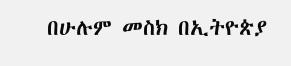በሁሉም መስክ በኢትዮጵያ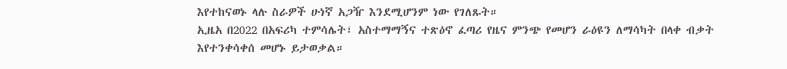እየተከናወኑ ላሉ ስራዎች ሁነኛ አጋዥ እንደሚሆንም ነው የገለጹት።
ኢዜአ በ2022 በአፍሪካ ተምሳሌት፣ አስተማማኝና ተጽዕኖ ፈጣሪ የዜና ምንጭ የመሆን ራዕዩን ለማሳካት በላቀ ብቃት እየተንቀሳቀሰ መሆኑ ይታወቃል።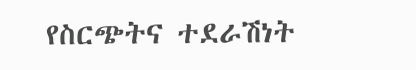የስርጭትና ተደራሽነት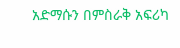አድማሱን በምስራቅ አፍሪካ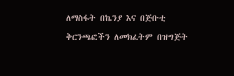ለማስፋት በኬንያ እና በጅቡቲ ቅርንጫፎችን ለመክፈትም በዝግጅት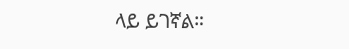ላይ ይገኛል።